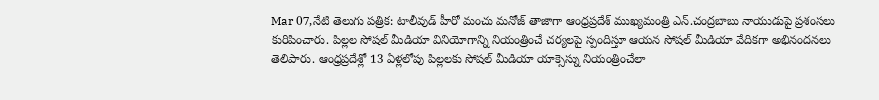Mar 07,నేటి తెలుగు పత్రిక: టాలీవుడ్ హీరో మంచు మనోజ్ తాజాగా ఆంధ్రప్రదేశ్ ముఖ్యమంత్రి ఎన్.చంద్రబాబు నాయుడుపై ప్రశంసలు కురిపించారు. పిల్లల సోషల్ మీడియా వినియోగాన్ని నియంత్రించే చర్యలపై స్పందిస్తూ ఆయన సోషల్ మీడియా వేదికగా అభినందనలు తెలిపారు. ఆంధ్రప్రదేశ్లో 13 ఏళ్లలోపు పిల్లలకు సోషల్ మీడియా యాక్సెస్ను నియంత్రించేలా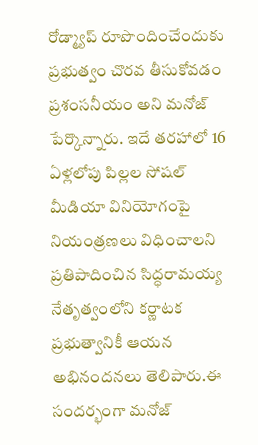రోడ్మ్యాప్ రూపొందించేందుకు ప్రభుత్వం చొరవ తీసుకోవడం ప్రశంసనీయం అని మనోజ్ పేర్కొన్నారు. ఇదే తరహాలో 16 ఏళ్లలోపు పిల్లల సోషల్ మీడియా వినియోగంపై నియంత్రణలు విధించాలని ప్రతిపాదించిన సిద్ధరామయ్య నేతృత్వంలోని కర్ణాటక ప్రభుత్వానికీ ఆయన అభినందనలు తెలిపారు.ఈ సందర్భంగా మనోజ్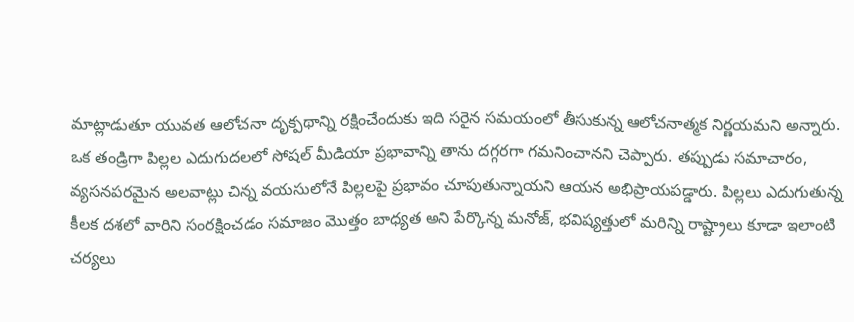మాట్లాడుతూ యువత ఆలోచనా దృక్పథాన్ని రక్షించేందుకు ఇది సరైన సమయంలో తీసుకున్న ఆలోచనాత్మక నిర్ణయమని అన్నారు. ఒక తండ్రిగా పిల్లల ఎదుగుదలలో సోషల్ మీడియా ప్రభావాన్ని తాను దగ్గరగా గమనించానని చెప్పారు. తప్పుడు సమాచారం, వ్యసనపరమైన అలవాట్లు చిన్న వయసులోనే పిల్లలపై ప్రభావం చూపుతున్నాయని ఆయన అభిప్రాయపడ్డారు. పిల్లలు ఎదుగుతున్న కీలక దశలో వారిని సంరక్షించడం సమాజం మొత్తం బాధ్యత అని పేర్కొన్న మనోజ్, భవిష్యత్తులో మరిన్ని రాష్ట్రాలు కూడా ఇలాంటి చర్యలు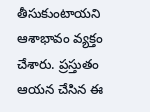తీసుకుంటాయని ఆశాభావం వ్యక్తం చేశారు. ప్రస్తుతం ఆయన చేసిన ఈ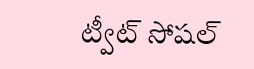ట్వీట్ సోషల్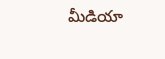మీడియా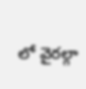లో వైరల్గా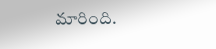మారింది.